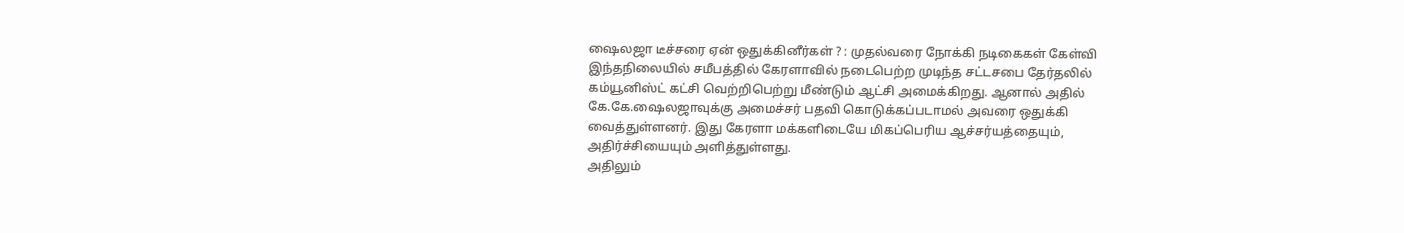ஷைலஜா டீச்சரை ஏன் ஒதுக்கினீர்கள் ? : முதல்வரை நோக்கி நடிகைகள் கேள்வி
இந்தநிலையில் சமீபத்தில் கேரளாவில் நடைபெற்ற முடிந்த சட்டசபை தேர்தலில் கம்யூனிஸ்ட் கட்சி வெற்றிபெற்று மீண்டும் ஆட்சி அமைக்கிறது. ஆனால் அதில் கே.கே.ஷைலஜாவுக்கு அமைச்சர் பதவி கொடுக்கப்படாமல் அவரை ஒதுக்கி வைத்துள்ளனர். இது கேரளா மக்களிடையே மிகப்பெரிய ஆச்சர்யத்தையும், அதிர்ச்சியையும் அளித்துள்ளது.
அதிலும்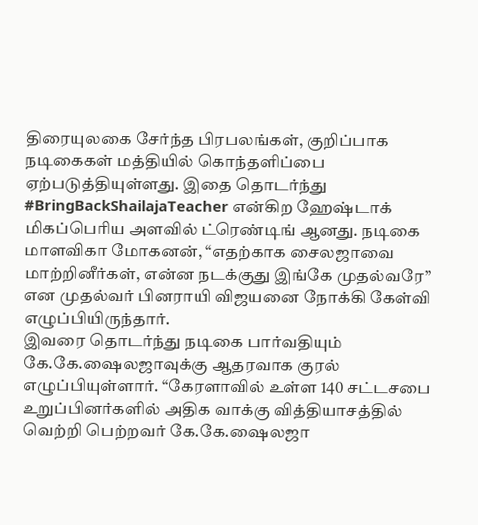திரையுலகை சேர்ந்த பிரபலங்கள், குறிப்பாக நடிகைகள் மத்தியில் கொந்தளிப்பை ஏற்படுத்தியுள்ளது. இதை தொடர்ந்து #BringBackShailajaTeacher என்கிற ஹேஷ்டாக் மிகப்பெரிய அளவில் ட்ரெண்டிங் ஆனது. நடிகை மாளவிகா மோகனன், “எதற்காக சைலஜாவை மாற்றினீர்கள், என்ன நடக்குது இங்கே முதல்வரே” என முதல்வர் பினராயி விஜயனை நோக்கி கேள்வி எழுப்பியிருந்தார்.
இவரை தொடர்ந்து நடிகை பார்வதியும் கே.கே.ஷைலஜாவுக்கு ஆதரவாக குரல் எழுப்பியுள்ளார். “கேரளாவில் உள்ள 140 சட்டசபை உறுப்பினர்களில் அதிக வாக்கு வித்தியாசத்தில் வெற்றி பெற்றவர் கே.கே.ஷைலஜா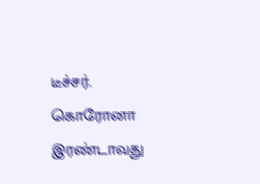டீச்சர். கொரோனா இரண்டாவது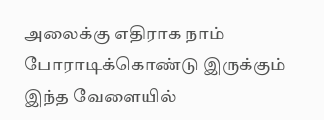அலைக்கு எதிராக நாம் போராடிக்கொண்டு இருக்கும் இந்த வேளையில்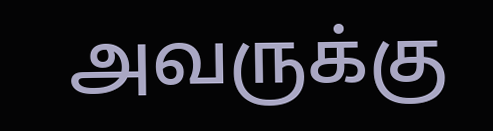அவருக்கு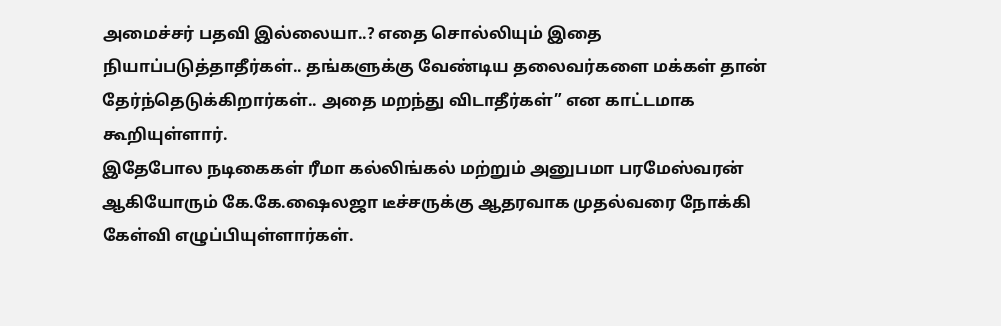அமைச்சர் பதவி இல்லையா..? எதை சொல்லியும் இதை நியாப்படுத்தாதீர்கள்.. தங்களுக்கு வேண்டிய தலைவர்களை மக்கள் தான் தேர்ந்தெடுக்கிறார்கள்.. அதை மறந்து விடாதீர்கள்” என காட்டமாக கூறியுள்ளார்.
இதேபோல நடிகைகள் ரீமா கல்லிங்கல் மற்றும் அனுபமா பரமேஸ்வரன் ஆகியோரும் கே.கே.ஷைலஜா டீச்சருக்கு ஆதரவாக முதல்வரை நோக்கி கேள்வி எழுப்பியுள்ளார்கள்.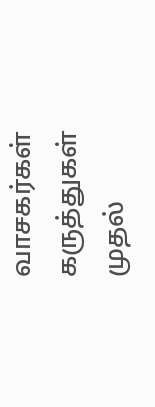வாசகர்கள் கருத்துகள்
முதல்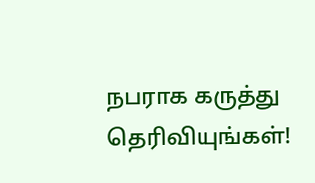நபராக கருத்து தெரிவியுங்கள்!